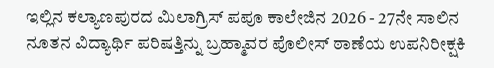ಇಲ್ಲಿನ ಕಲ್ಯಾಣಪುರದ ಮಿಲಾಗ್ರಿಸ್‌ ಪಪೂ ಕಾಲೇಜಿನ 2026 - 27ನೇ ಸಾಲಿನ ನೂತನ ವಿದ್ಯಾರ್ಥಿ ಪರಿಷತ್ತಿನ್ನು ಬ್ರಹ್ಮಾವರ ಪೊಲೀಸ್‌ ಠಾಣೆಯ ಉಪನಿರೀಕ್ಷಕಿ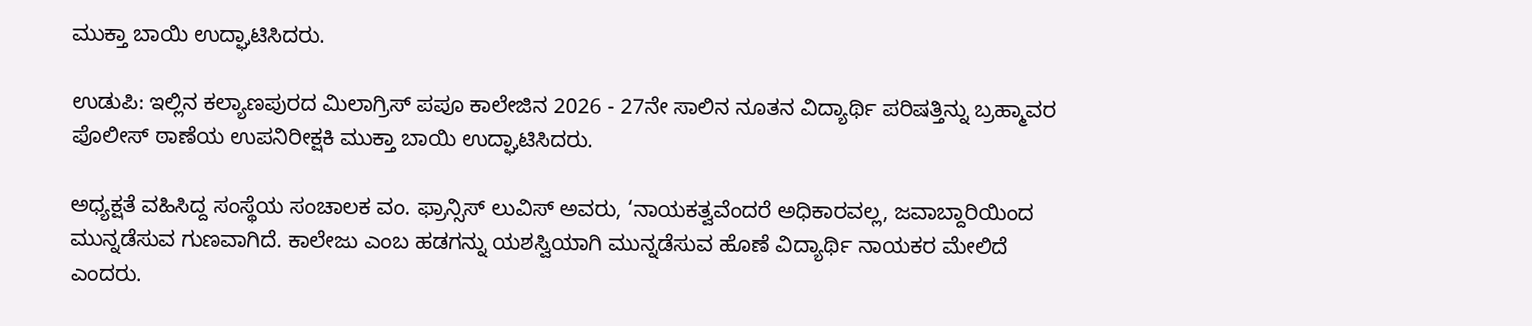ಮುಕ್ತಾ ಬಾಯಿ ಉದ್ಘಾಟಿಸಿದರು.

ಉಡುಪಿ: ಇಲ್ಲಿನ ಕಲ್ಯಾಣಪುರದ ಮಿಲಾಗ್ರಿಸ್‌ ಪಪೂ ಕಾಲೇಜಿನ 2026 - 27ನೇ ಸಾಲಿನ ನೂತನ ವಿದ್ಯಾರ್ಥಿ ಪರಿಷತ್ತಿನ್ನು ಬ್ರಹ್ಮಾವರ ಪೊಲೀಸ್‌ ಠಾಣೆಯ ಉಪನಿರೀಕ್ಷಕಿ ಮುಕ್ತಾ ಬಾಯಿ ಉದ್ಘಾಟಿಸಿದರು.

ಅಧ್ಯಕ್ಷತೆ ವಹಿಸಿದ್ದ ಸಂಸ್ಥೆಯ ಸಂಚಾಲಕ ವಂ. ಫ್ರಾನ್ಸಿಸ್‌ ಲುವಿಸ್‌ ಅವರು, ‘ನಾಯಕತ್ವವೆಂದರೆ ಅಧಿಕಾರವಲ್ಲ, ಜವಾಬ್ದಾರಿಯಿಂದ ಮುನ್ನಡೆಸುವ ಗುಣವಾಗಿದೆ. ಕಾಲೇಜು ಎಂಬ ಹಡಗನ್ನು ಯಶಸ್ವಿಯಾಗಿ ಮುನ್ನಡೆಸುವ ಹೊಣೆ ವಿದ್ಯಾರ್ಥಿ ನಾಯಕರ ಮೇಲಿದೆ ಎಂದರು.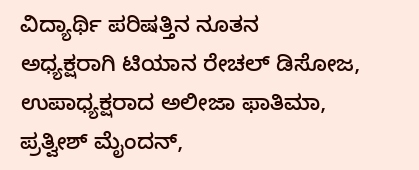ವಿದ್ಯಾರ್ಥಿ ಪರಿಷತ್ತಿನ ನೂತನ ಅಧ್ಯಕ್ಷರಾಗಿ ಟಿಯಾನ ರೇಚಲ್‌ ಡಿಸೋಜ, ಉಪಾಧ್ಯಕ್ಷರಾದ ಅಲೀಜಾ ಫಾತಿಮಾ, ಪ್ರತ್ವೀಶ್‌ ಮೈಂದನ್,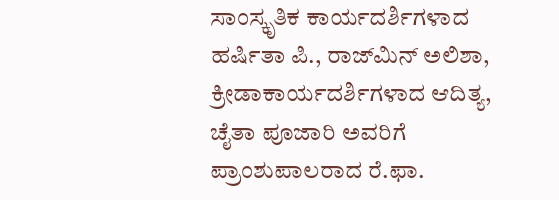ಸಾಂಸ್ಕೃತಿಕ ಕಾರ್ಯದರ್ಶಿಗಳಾದ ಹರ್ಷಿತಾ ಪಿ., ರಾಜ್‌ಮಿನ್ ಅಲಿಶಾ, ಕ್ರೀಡಾಕಾರ್ಯದರ್ಶಿಗಳಾದ ಆದಿತ್ಯ, ಚೈತಾ ಪೂಜಾರಿ ಅವರಿಗೆ ಪ್ರಾಂಶುಪಾಲರಾದ ರೆ.ಫಾ.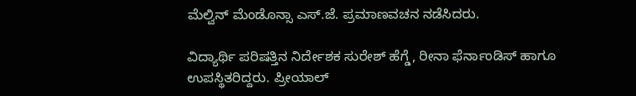ಮೆಲ್ವಿನ್‌ ಮೆಂಡೊನ್ಸಾ ಎಸ್‌.ಜೆ. ಪ್ರಮಾಣವಚನ ನಡೆಸಿದರು.

ವಿದ್ಯಾರ್ಥಿ ಪರಿಷತ್ತಿನ ನಿರ್ದೇಶಕ ಸುರೇಶ್‌ ಹೆಗ್ಡೆ, ರೀನಾ ಫೆರ್ನಾಂಡಿಸ್‌ ಹಾಗೂ ಉಪಸ್ಥಿತರಿದ್ದರು. ಪ್ರೀಯಾಲ್‌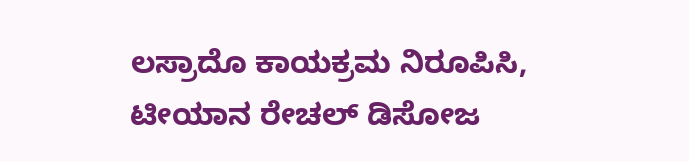ಲಸ್ರಾದೊ ಕಾಯಕ್ರಮ ನಿರೂಪಿಸಿ, ಟೀಯಾನ ರೇಚಲ್‌ ಡಿಸೋಜ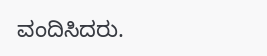ವಂದಿಸಿದರು.